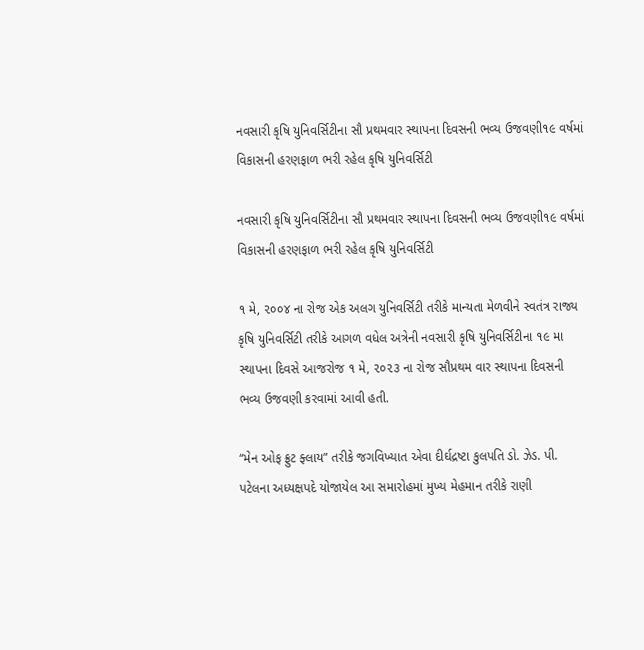નવસારી કૃષિ યુનિવર્સિટીના સૌ પ્રથમવાર સ્થાપના દિવસની ભવ્ય ઉજવણી૧૯ વર્ષમાં વિકાસની હરણફાળ ભરી રહેલ કૃષિ યુનિવર્સિટી

નવસારી કૃષિ યુનિવર્સિટીના સૌ પ્રથમવાર સ્થાપના દિવસની ભવ્ય ઉજવણી૧૯ વર્ષમાં વિકાસની હરણફાળ ભરી રહેલ કૃષિ યુનિવર્સિટી

૧ મે, ૨૦૦૪ ના રોજ એક અલગ યુનિવર્સિટી તરીકે માન્યતા મેળવીને સ્વતંત્ર રાજ્ય કૃષિ યુનિવર્સિટી તરીકે આગળ વધેલ અત્રેની નવસારી કૃષિ યુનિવર્સિટીના ૧૯ મા સ્થાપના દિવસે આજરોજ ૧ મે, ૨૦૨૩ ના રોજ સૌપ્રથમ વાર સ્થાપના દિવસની ભવ્ય ઉજવણી કરવામાં આવી હતી.

“મેન ઓફ ફ્રુટ ફ્લાય” તરીકે જગવિખ્યાત એવા દીર્ઘદ્રષ્ટા કુલપતિ ડો. ઝેડ. પી. પટેલના અધ્યક્ષપદે યોજાયેલ આ સમારોહમાં મુખ્ય મેહમાન તરીકે રાણી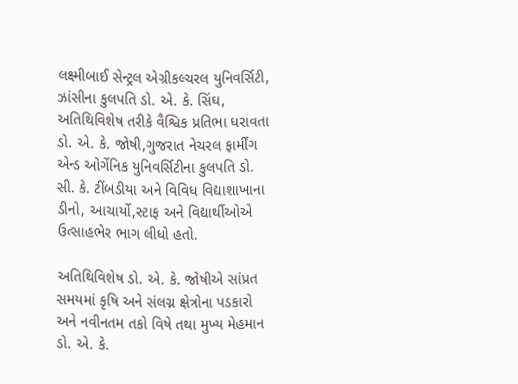લક્ષ્મીબાઈ સેન્ટ્રલ એગ્રીકલ્ચરલ યુનિવર્સિટી, ઝાંસીના કુલપતિ ડો. એ. કે. સિંઘ, અતિથિવિશેષ તરીકે વૈશ્વિક પ્રતિભા ધરાવતા ડો. એ. કે. જોષી,ગુજરાત નેચરલ ફાર્મીંગ એન્ડ ઓર્ગેનિક યુનિવર્સિટીના કુલપતિ ડો. સી. કે. ટીંબડીયા અને વિવિધ વિદ્યાશાખાના ડીનો, આચાર્યો,સ્ટાફ અને વિદ્યાર્થીઓએ ઉત્સાહભેર ભાગ લીધો હતો.

અતિથિવિશેષ ડો. એ. કે. જોષીએ સાંપ્રત સમયમાં કૃષિ અને સંલગ્ન ક્ષેત્રોના પડકારો અને નવીનતમ તકો વિષે તથા મુખ્ય મેહમાન ડો. એ. કે.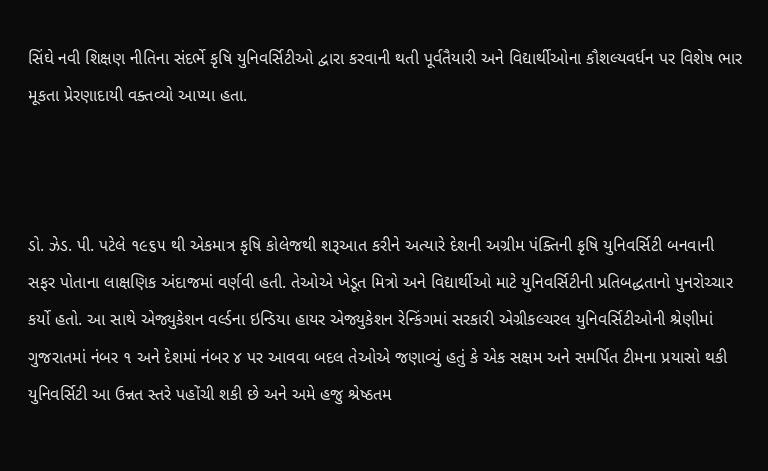સિંઘે નવી શિક્ષણ નીતિના સંદર્ભે કૃષિ યુનિવર્સિટીઓ દ્વારા કરવાની થતી પૂર્વતૈયારી અને વિદ્યાર્થીઓના કૌશલ્યવર્ધન પર વિશેષ ભાર મૂકતા પ્રેરણાદાયી વક્તવ્યો આપ્યા હતા.



ડો. ઝેડ. પી. પટેલે ૧૯૬૫ થી એકમાત્ર કૃષિ કોલેજથી શરૂઆત કરીને અત્યારે દેશની અગ્રીમ પંક્તિની કૃષિ યુનિવર્સિટી બનવાની સફર પોતાના લાક્ષણિક અંદાજમાં વર્ણવી હતી. તેઓએ ખેડૂત મિત્રો અને વિદ્યાર્થીઓ માટે યુનિવર્સિટીની પ્રતિબદ્ધતાનો પુનરોચ્ચાર કર્યો હતો. આ સાથે એજ્યુકેશન વર્લ્ડના ઇન્ડિયા હાયર એજ્યુકેશન રેન્કિંગમાં સરકારી એગ્રીકલ્ચરલ યુનિવર્સિટીઓની શ્રેણીમાં ગુજરાતમાં નંબર ૧ અને દેશમાં નંબર ૪ પર આવવા બદલ તેઓએ જણાવ્યું હતું કે એક સક્ષમ અને સમર્પિત ટીમના પ્રયાસો થકી યુનિવર્સિટી આ ઉન્નત સ્તરે પહોંચી શકી છે અને અમે હજુ શ્રેષ્ઠતમ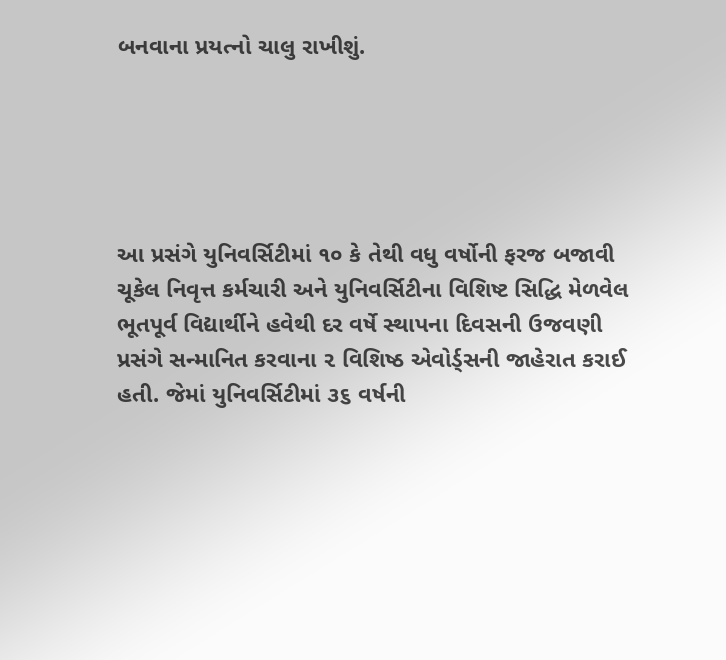બનવાના પ્રયત્નો ચાલુ રાખીશું.





આ પ્રસંગે યુનિવર્સિટીમાં ૧૦ કે તેથી વધુ વર્ષોની ફરજ બજાવી ચૂકેલ નિવૃત્ત કર્મચારી અને યુનિવર્સિટીના વિશિષ્ટ સિદ્ધિ મેળવેલ ભૂતપૂર્વ વિદ્યાર્થીને હવેથી દર વર્ષે સ્થાપના દિવસની ઉજવણી પ્રસંગે સન્માનિત કરવાના ૨ વિશિષ્ઠ એવોર્ડ્સની જાહેરાત કરાઈ હતી. જેમાં યુનિવર્સિટીમાં ૩૬ વર્ષની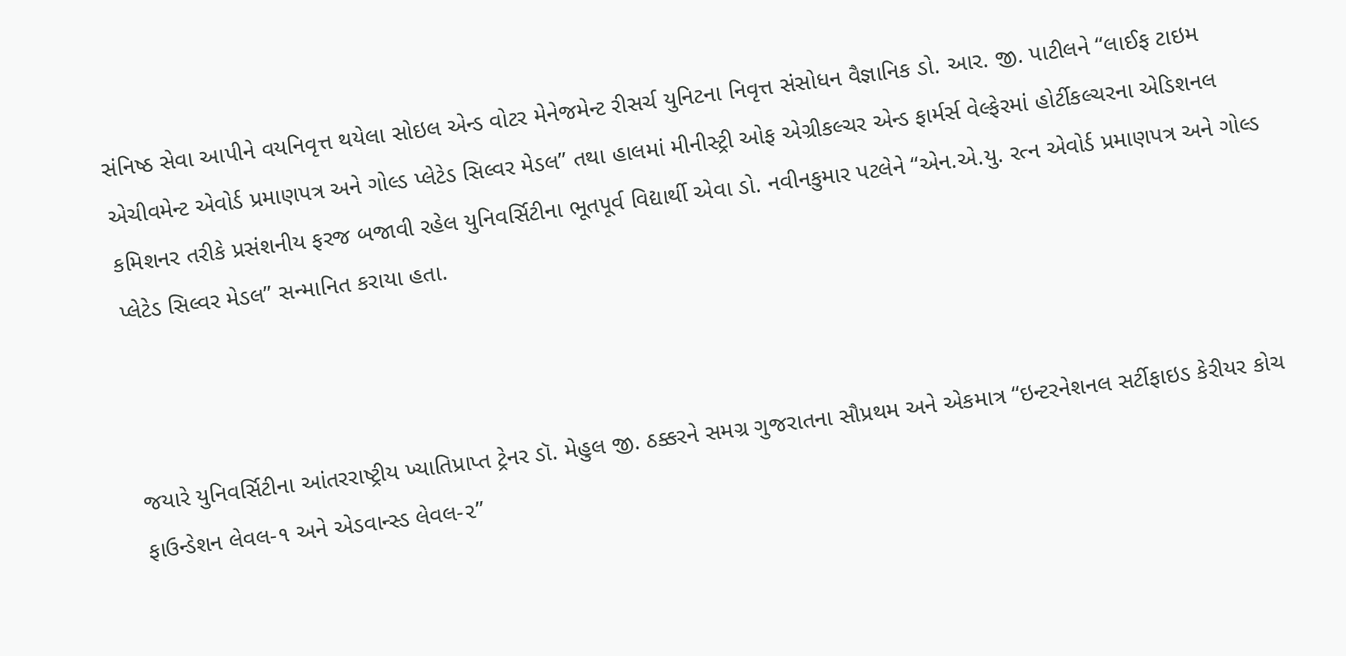સંનિષ્ઠ સેવા આપીને વયનિવૃત્ત થયેલા સોઇલ એન્ડ વોટર મેનેજમેન્ટ રીસર્ચ યુનિટના નિવૃત્ત સંસોધન વૈજ્ઞાનિક ડો. આર. જી. પાટીલને “લાઈફ ટાઇમ એચીવમેન્ટ એવોર્ડ પ્રમાણપત્ર અને ગોલ્ડ પ્લેટેડ સિલ્વર મેડલ” તથા હાલમાં મીનીસ્ટ્રી ઓફ એગ્રીકલ્ચર એન્ડ ફાર્મર્સ વેલ્ફેરમાં હોર્ટીકલ્ચરના એડિશનલ કમિશનર તરીકે પ્રસંશનીય ફરજ બજાવી રહેલ યુનિવર્સિટીના ભૂતપૂર્વ વિદ્યાર્થી એવા ડો. નવીનકુમાર પટલેને “એન.એ.યુ. રત્ન એવોર્ડ પ્રમાણપત્ર અને ગોલ્ડ પ્લેટેડ સિલ્વર મેડલ” સન્માનિત કરાયા હતા.



જયારે યુનિવર્સિટીના આંતરરાષ્ટ્રીય ખ્યાતિપ્રાપ્ત ટ્રેનર ડૉ. મેહુલ જી. ઠક્કરને સમગ્ર ગુજરાતના સૌપ્રથમ અને એકમાત્ર “ઇન્ટરનેશનલ સર્ટીફાઇડ કેરીયર કોચ ફાઉન્ડેશન લેવલ-૧ અને એડવાન્સ્ડ લેવલ-૨”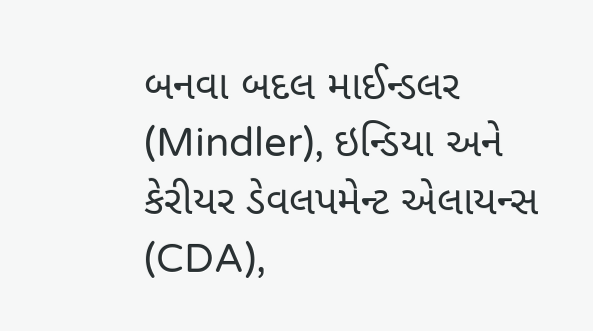બનવા બદલ માઈન્ડલર (Mindler), ઇન્ડિયા અને કેરીયર ડેવલપમેન્ટ એલાયન્સ (CDA),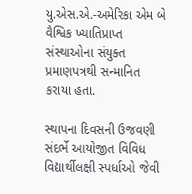યુ.એસ.એ.-અમેરિકા એમ બે વૈશ્વિક ખ્યાતિપ્રાપ્ત સંસ્થાઓના સંયુક્ત પ્રમાણપત્રથી સન્માનિત કરાયા હતા.

સ્થાપના દિવસની ઉજવણી સંદર્ભે આયોજીત વિવિધ વિદ્યાર્થીલક્ષી સ્પર્ધાઓ જેવી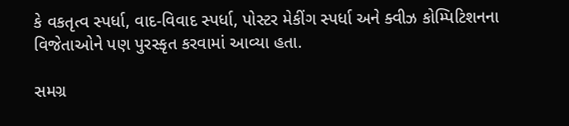કે વકતૃત્વ સ્પર્ધા, વાદ-વિવાદ સ્પર્ધા, પોસ્ટર મેકીંગ સ્પર્ધા અને ક્વીઝ કોમ્પિટિશનના વિજેતાઓને પણ પુરસ્કૃત કરવામાં આવ્યા હતા.

સમગ્ર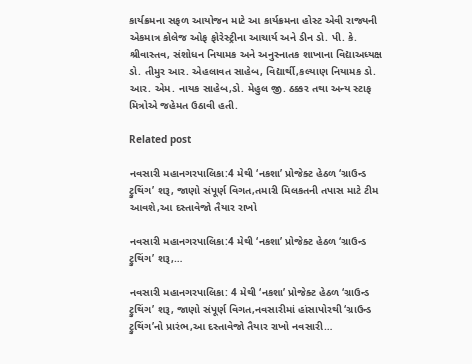કાર્યક્રમના સફળ આયોજન માટે આ કાર્યક્રમના હોસ્ટ એવી રાજ્યની એકમાત્ર કોલેજ ઓફ ફોરેસ્ટ્રીના આચાર્ય અને ડીન ડો. પી. કે. શ્રીવાસ્તવ, સંશોધન નિયામક અને અનુસ્નાતક શાખાના વિદ્યાઅધ્યક્ષ ડો. તીમુર આર. એહલાવત સાહેબ, વિદ્યાર્થી,કલ્યાણ નિયામક ડો. આર. એમ. નાયક સાહેબ,ડો. મેહુલ જી. ઠક્કર તથા અન્ય સ્ટાફ મિત્રોએ જહેમત ઉઠાવી હતી.

Related post

નવસારી મહાનગરપાલિકા:4 મેથી ‘નકશા’ પ્રોજેક્ટ હેઠળ ‘ગ્રાઉન્ડ ટ્રુથિંગ’ શરૂ, જાણો સંપૂર્ણ વિગત,તમારી મિલકતની તપાસ માટે ટીમ આવશે,આ દસ્તાવેજો તૈયાર રાખો

નવસારી મહાનગરપાલિકા:4 મેથી ‘નકશા’ પ્રોજેક્ટ હેઠળ ‘ગ્રાઉન્ડ ટ્રુથિંગ’ શરૂ,…

નવસારી મહાનગરપાલિકા: 4 મેથી ‘નકશા’ પ્રોજેક્ટ હેઠળ ‘ગ્રાઉન્ડ ટ્રુથિંગ’ શરૂ, જાણો સંપૂર્ણ વિગત,નવસારીમાં હાંસાપોરથી ‘ગ્રાઉન્ડ ટ્રુથિંગ’નો પ્રારંભ,આ દસ્તાવેજો તૈયાર રાખો નવસારી…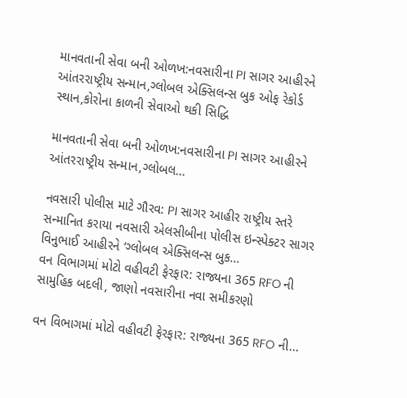માનવતાની સેવા બની ઓળખ:નવસારીના PI સાગર આહીરને આંતરરાષ્ટ્રીય સન્માન,ગ્લોબલ એક્સિલન્સ બુક ઓફ રેકોર્ડ સ્થાન,કોરોના કાળની સેવાઓ થકી સિદ્ધિ

માનવતાની સેવા બની ઓળખ:નવસારીના PI સાગર આહીરને આંતરરાષ્ટ્રીય સન્માન,ગ્લોબલ…

નવસારી પોલીસ માટે ગૌરવ: PI સાગર આહીર રાષ્ટ્રીય સ્તરે સન્માનિત કરાયા નવસારી એલસીબીના પોલીસ ઇન્સ્પેક્ટર સાગર વિનુભાઈ આહીરને ‘ગ્લોબલ એક્સિલન્સ બુક…
વન વિભાગમાં મોટો વહીવટી ફેરફાર: રાજ્યના 365 RFO ની સામુહિક બદલી, જાણો નવસારીના નવા સમીકરણો

વન વિભાગમાં મોટો વહીવટી ફેરફાર: રાજ્યના 365 RFO ની…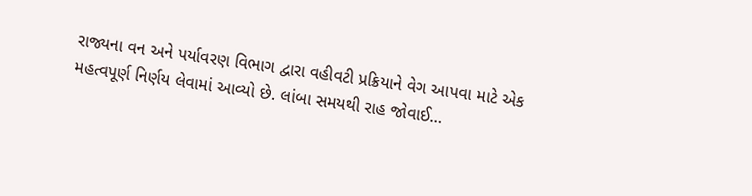રાજ્યના વન અને પર્યાવરણ વિભાગ દ્વારા વહીવટી પ્રક્રિયાને વેગ આપવા માટે એક મહત્વપૂર્ણ નિર્ણય લેવામાં આવ્યો છે. લાંબા સમયથી રાહ જોવાઈ…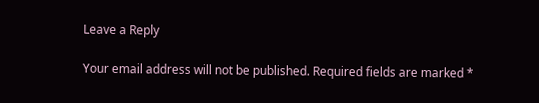Leave a Reply

Your email address will not be published. Required fields are marked *